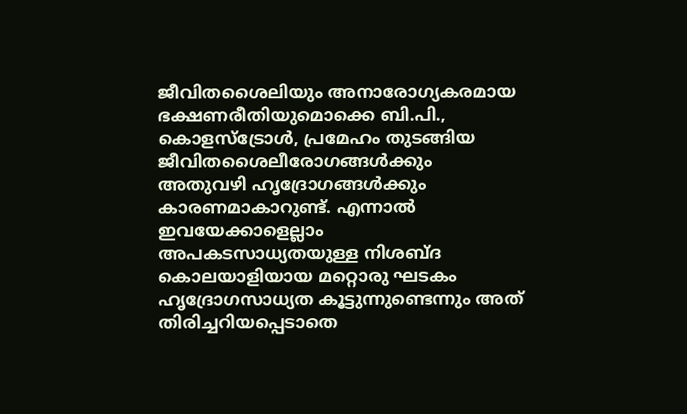ജീവിതശൈലിയും അനാരോഗ്യകരമായ ഭക്ഷണരീതിയുമൊക്കെ ബി.പി., കൊളസ്ട്രോൾ, പ്രമേഹം തുടങ്ങിയ ജീവിതശൈലീരോഗങ്ങൾക്കും അതുവഴി ഹൃദ്രോഗങ്ങൾക്കും കാരണമാകാറുണ്ട്. എന്നാൽ ഇവയേക്കാളെല്ലാം അപകടസാധ്യതയുള്ള നിശബ്ദ കൊലയാളിയായ മറ്റൊരു ഘടകം ഹൃദ്രോഗസാധ്യത കൂട്ടുന്നുണ്ടെന്നും അത് തിരിച്ചറിയപ്പെടാതെ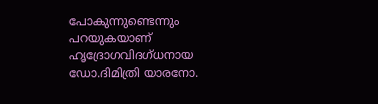പോകുന്നുണ്ടെന്നും പറയുകയാണ് ഹൃദ്രോഗവിദഗ്ധനായ ഡോ.ദിമിത്രി യാരനോ.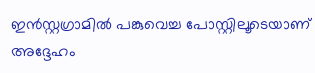ഇൻസ്റ്റഗ്രാമിൽ പങ്കുവെച്ച പോസ്റ്റിലൂടെയാണ് അദ്ദേഹം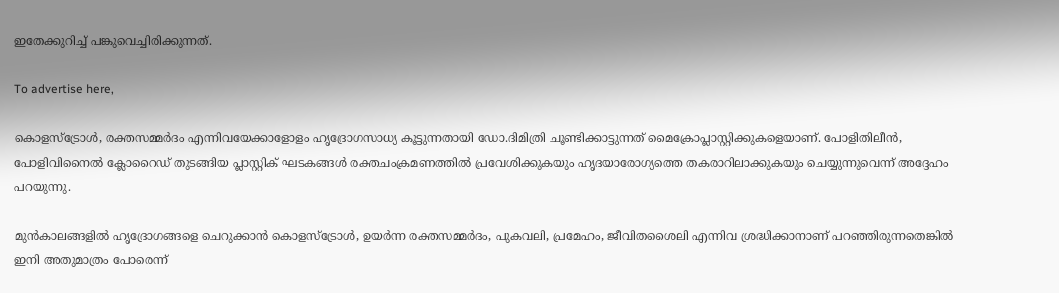ഇതേക്കുറിച്ച് പങ്കുവെച്ചിരിക്കുന്നത്.

To advertise here,

കൊളസ്ട്രോൾ, രക്തസമ്മർദം എന്നിവയേക്കാളോളം ഹൃദ്രോഗസാധ്യ കൂട്ടുന്നതായി ‍ഡോ.ദിമിത്രി ചൂണ്ടിക്കാട്ടുന്നത് മൈക്രോപ്ലാസ്റ്റിക്കുകളെയാണ്. പോളിതിലീൻ, പോളിവിനൈൽ ക്ലോറൈഡ് തുടങ്ങിയ പ്ലാസ്റ്റിക് ഘടകങ്ങൾ രക്തചംക്രമണത്തിൽ പ്രവേശിക്കുകയും ഹൃദയാരോഗ്യത്തെ തകരാറിലാക്കുകയും ചെയ്യുന്നുവെന്ന് അദ്ദേഹം പറയുന്നു.

മുൻകാലങ്ങളിൽ ഹൃദ്രോഗങ്ങളെ ചെറുക്കാൻ കൊളസ്ട്രോൾ, ഉയർന്ന രക്തസമ്മർദം, പുകവലി, പ്രമേഹം, ജീവിതശൈലി എന്നിവ ശ്രദ്ധിക്കാനാണ് പറഞ്ഞിരുന്നതെങ്കിൽ ഇനി അതുമാത്രം പോരെന്ന്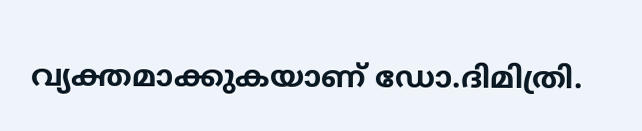വ്യക്തമാക്കുകയാണ് ഡോ.ദിമിത്രി.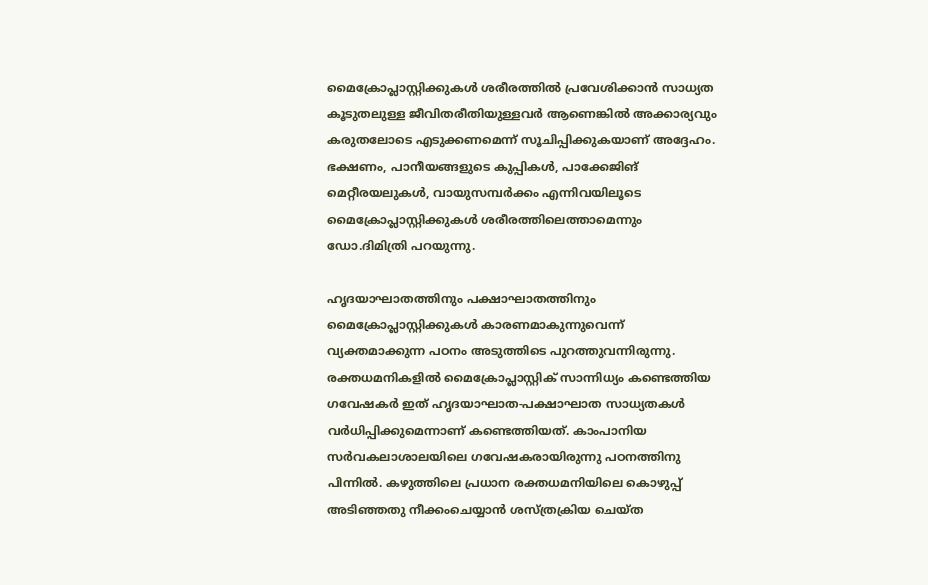മൈക്രോപ്ലാസ്റ്റിക്കുകൾ ശരീരത്തിൽ പ്രവേശിക്കാൻ സാധ്യത കൂടുതലുള്ള ജീവിതരീതിയുള്ളവർ ആണെങ്കിൽ അക്കാര്യവും കരുതലോടെ എടുക്കണമെന്ന് സൂചിപ്പിക്കുകയാണ് അദ്ദേഹം. ഭക്ഷണം, പാനീയങ്ങളുടെ കുപ്പികൾ, പാക്കേജിങ് മെറ്റീരയലുകൾ, വായുസമ്പർക്കം എന്നിവയിലൂടെ മൈക്രോപ്ലാസ്റ്റിക്കുകൾ ശരീരത്തിലെത്താമെന്നും ഡോ.ദിമിത്രി പറയുന്നു.

ഹൃദയാഘാതത്തിനും പക്ഷാഘാതത്തിനും മൈക്രോപ്ലാസ്റ്റിക്കുകൾ കാരണമാകുന്നുവെന്ന് വ്യക്തമാക്കുന്ന പഠനം അടുത്തിടെ പുറത്തുവന്നിരുന്നു. രക്തധമനികളിൽ മൈക്രോപ്ലാസ്റ്റിക് സാന്നിധ്യം കണ്ടെത്തിയ ഗവേഷകർ ഇത് ഹൃദയാഘാത-പക്ഷാഘാത സാധ്യതകൾ വർധിപ്പിക്കുമെന്നാണ് കണ്ടെത്തിയത്. കാംപാനിയ സർവകലാശാലയിലെ ഗവേഷകരായിരുന്നു പഠനത്തിനു പിന്നിൽ. കഴുത്തിലെ പ്രധാന രക്തധമനിയിലെ കൊഴുപ്പ് അടിഞ്ഞതു നീക്കംചെയ്യാൻ ശസ്ത്രക്രിയ ചെയ്ത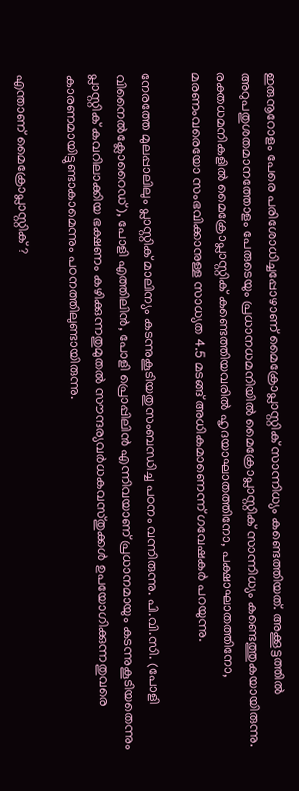ഇരുനൂറോളം പേരെ പരിശോധിച്ചപ്പോഴാണ് മൈക്രോപ്ലാസ്റ്റിക് സാന്നിധ്യം കണ്ടെത്തിയത്. അക്കൂട്ടത്തിൽ അറുപതുശതമാനത്തോളം പേരുടെയും പ്രധാനധമനിയിൽ മൈക്രോപ്ലാസ്റ്റിക് സാന്നിധ്യം കണ്ടെത്തുകയായിരുന്നു. രക്തധമനികളിൽ മൈക്രോപ്ലാസ്റ്റിക് കണ്ടെത്തിയവരിൽ ഹൃദയാഘാതത്തിനോ, പക്ഷാഘാതത്തിനോ, മരണംവരെയോ സംഭവിക്കാനുള്ള സാധ്യത 4.5 മടങ്ങ് അധികമാണെന്ന് ഗവേഷകർ പറയുന്നു.

നേരത്തേ മുലപ്പാലിലും പ്ലാസ്റ്റിക് മാലിന്യം കടന്നുകൂടിയതുസംബന്ധിച്ച പഠനം വന്നിരുന്നു. പി.വി.സി. (പോളി വിനൈല്‍ക്ലോറൈഡ്), പോളി എത്തിലിന്‍, പോളി പ്രൊപ്പിലിന്‍ എന്നിവയാണ് പ്രധാനമായും കടന്നുകൂടിയതെന്നും പ്ലാസ്റ്റിക് കവറിലാക്കിയ ഭക്ഷണം കഴിക്കുന്നതുമുതൽ സൗന്ദര്യവർധകവസ്തുക്കൾ ഉപയോഗിക്കുന്നതുവരെ കാരണമായിട്ടുണ്ടാകാമെന്നും പഠനത്തിലുണ്ടായിരുന്നു.

എന്താണ് മൈക്രോപ്ലാസ്റ്റിക് ?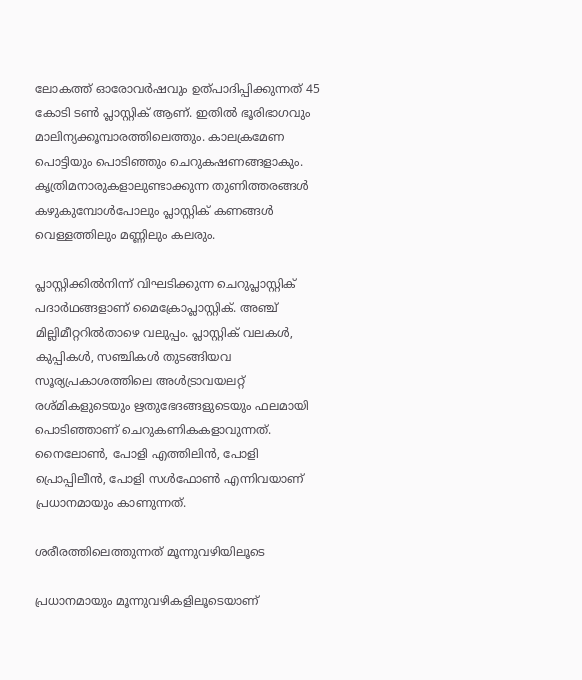ലോകത്ത് ഓരോവർഷവും ഉത്പാദിപ്പിക്കുന്നത് 45 കോടി ടൺ പ്ലാസ്റ്റിക് ആണ്. ഇതിൽ ഭൂരിഭാഗവും മാലിന്യക്കൂമ്പാരത്തിലെത്തും. കാലക്രമേണ പൊട്ടിയും പൊടിഞ്ഞും ചെറുകഷണങ്ങളാകും. കൃത്രിമനാരുകളാലുണ്ടാക്കുന്ന തുണിത്തരങ്ങൾ കഴുകുമ്പോൾപോലും പ്ലാസ്റ്റിക് കണങ്ങൾ വെള്ളത്തിലും മണ്ണിലും കലരും.

പ്ലാസ്റ്റിക്കില്‍നിന്ന് വിഘടിക്കുന്ന ചെറുപ്ലാസ്റ്റിക് പദാര്‍ഥങ്ങളാണ് മൈക്രോപ്ലാസ്റ്റിക്. അഞ്ച് മില്ലിമീറ്ററില്‍താഴെ വലുപ്പം. പ്ലാസ്റ്റിക് വലകള്‍, കുപ്പികള്‍, സഞ്ചികള്‍ തുടങ്ങിയവ സൂര്യപ്രകാശത്തിലെ അള്‍ട്രാവയലറ്റ് രശ്മികളുടെയും ഋതുഭേദങ്ങളുടെയും ഫലമായി പൊടിഞ്ഞാണ് ചെറുകണികകളാവുന്നത്. നൈലോണ്‍, പോളി എത്തിലിന്‍, പോളി പ്രൊപ്പിലീന്‍, പോളി സള്‍ഫോണ്‍ എന്നിവയാണ് പ്രധാനമായും കാണുന്നത്.

ശരീരത്തിലെത്തുന്നത് മൂന്നുവഴിയിലൂടെ

പ്രധാനമായും മൂന്നുവഴികളിലൂടെയാണ്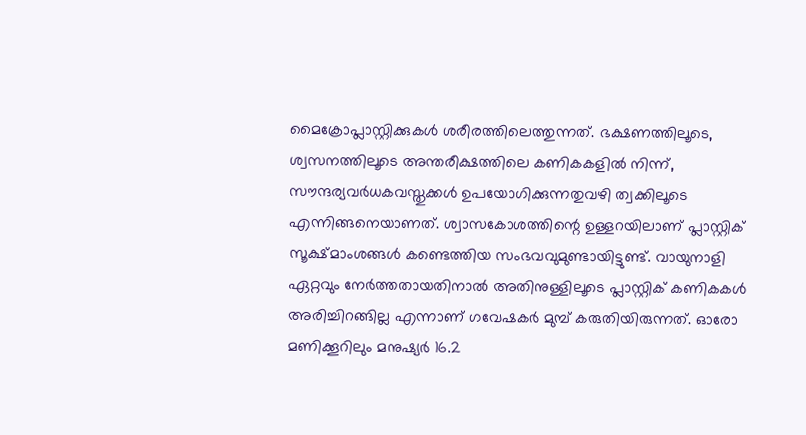മൈക്രോപ്ലാസ്റ്റിക്കുകൾ ശരീരത്തിലെത്തുന്നത്. ഭക്ഷണത്തിലൂടെ, ശ്വസനത്തിലൂടെ അന്തരീക്ഷത്തിലെ കണികകളിൽ നിന്ന്, സൗന്ദര്യവർധകവസ്തുക്കൾ ഉപയോഗിക്കുന്നതുവഴി ത്വക്കിലൂടെ എന്നിങ്ങനെയാണത്. ശ്വാസകോശത്തിന്റെ ഉള്ളറയിലാണ് പ്ലാസ്റ്റിക് സൂക്ഷ്മാംശങ്ങള്‍ കണ്ടെത്തിയ സംഭവവുമുണ്ടായിട്ടുണ്ട്. വായുനാളി ഏറ്റവും നേര്‍ത്തതായതിനാല്‍ അതിനുള്ളിലൂടെ പ്ലാസ്റ്റിക് കണികകള്‍ അരിച്ചിറങ്ങില്ല എന്നാണ് ഗവേഷകർ മുമ്പ് കരുതിയിരുന്നത്. ഓരോ മണിക്കൂറിലും മനുഷ്യര്‍ 16.2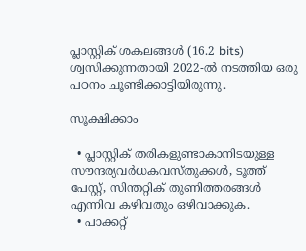പ്ലാസ്റ്റിക് ശകലങ്ങള്‍ (16.2 bits) ശ്വസിക്കുന്നതായി 2022-ല്‍ നടത്തിയ ഒരു പഠനം ചൂണ്ടിക്കാട്ടിയിരുന്നു.

സൂക്ഷിക്കാം

  • പ്ലാസ്റ്റിക് തരികളുണ്ടാകാനിടയുള്ള സൗന്ദര്യവര്‍ധകവസ്തുക്കള്‍, ടൂത്ത് പേസ്റ്റ്, സിന്തറ്റിക് തുണിത്തരങ്ങള്‍ എന്നിവ കഴിവതും ഒഴിവാക്കുക.
  • പാക്കറ്റ്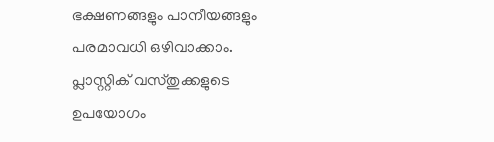ഭക്ഷണങ്ങളും പാനീയങ്ങളും പരമാവധി ഒഴിവാക്കാം. പ്ലാസ്റ്റിക് വസ്തുക്കളുടെ ഉപയോഗം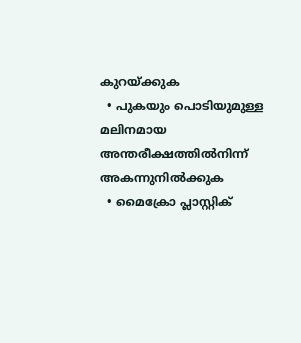കുറയ്ക്കുക
  • പുകയും പൊടിയുമുള്ള മലിനമായ അന്തരീക്ഷത്തില്‍നിന്ന് അകന്നുനില്‍ക്കുക
  • മൈക്രോ പ്ലാസ്റ്റിക്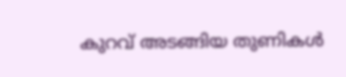കുറവ് അടങ്ങിയ തുണികള്‍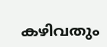കഴിവതും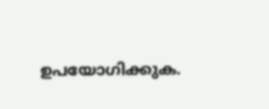ഉപയോഗിക്കുക.